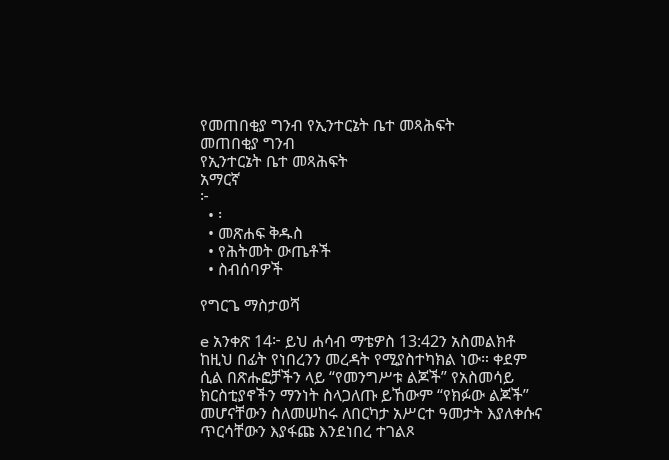የመጠበቂያ ግንብ የኢንተርኔት ቤተ መጻሕፍት
መጠበቂያ ግንብ
የኢንተርኔት ቤተ መጻሕፍት
አማርኛ
፦
  • ፡
  • መጽሐፍ ቅዱስ
  • የሕትመት ውጤቶች
  • ስብሰባዎች

የግርጌ ማስታወሻ

e አንቀጽ 14፦ ይህ ሐሳብ ማቴዎስ 13:42ን አስመልክቶ ከዚህ በፊት የነበረንን መረዳት የሚያስተካክል ነው። ቀደም ሲል በጽሑፎቻችን ላይ “የመንግሥቱ ልጆች” የአስመሳይ ክርስቲያኖችን ማንነት ስላጋለጡ ይኸውም “የክፉው ልጆች” መሆናቸውን ስለመሠከሩ ለበርካታ አሥርተ ዓመታት እያለቀሱና ጥርሳቸውን እያፋጩ እንደነበረ ተገልጾ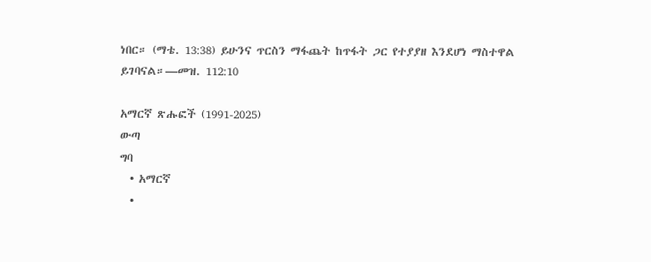ነበር። (ማቴ. 13:38) ይሁንና ጥርስን ማፋጨት ከጥፋት ጋር የተያያዘ እንደሆነ ማስተዋል ይገባናል።—መዝ. 112:10

አማርኛ ጽሑፎች (1991-2025)
ውጣ
ግባ
  • አማርኛ
  •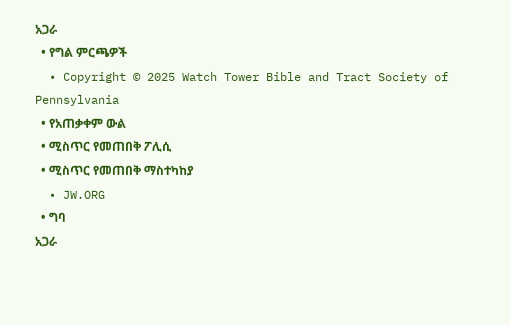አጋራ
  • የግል ምርጫዎች
  • Copyright © 2025 Watch Tower Bible and Tract Society of Pennsylvania
  • የአጠቃቀም ውል
  • ሚስጥር የመጠበቅ ፖሊሲ
  • ሚስጥር የመጠበቅ ማስተካከያ
  • JW.ORG
  • ግባ
አጋራ